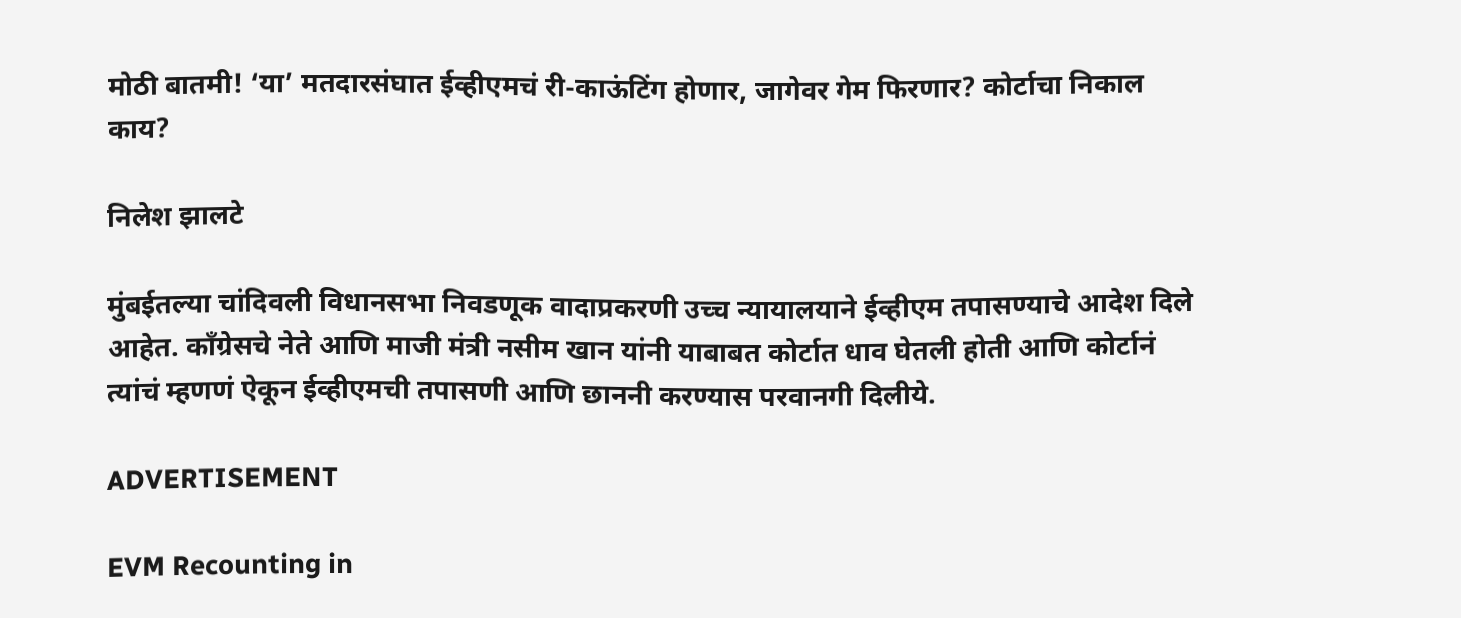मोठी बातमी! ‘या’ मतदारसंघात ईव्हीएमचं री-काऊंटिंग होणार, जागेवर गेम फिरणार? कोर्टाचा निकाल काय?

निलेश झालटे

मुंबईतल्या चांदिवली विधानसभा निवडणूक वादाप्रकरणी उच्च न्यायालयाने ईव्हीएम तपासण्याचे आदेश दिले आहेत. काँग्रेसचे नेते आणि माजी मंत्री नसीम खान यांनी याबाबत कोर्टात धाव घेतली होती आणि कोर्टानं त्यांचं म्हणणं ऐकून ईव्हीएमची तपासणी आणि छाननी करण्यास परवानगी दिलीये.

ADVERTISEMENT

EVM Recounting in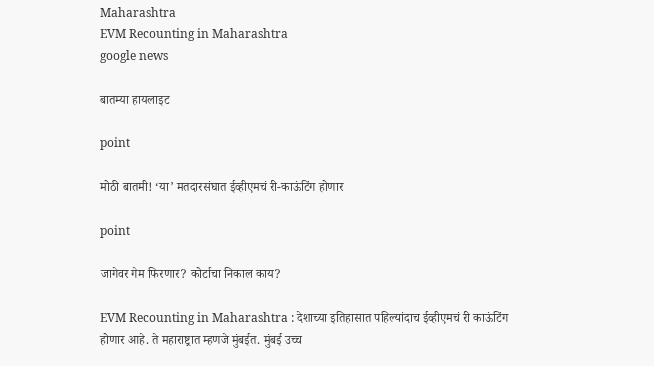Maharashtra
EVM Recounting in Maharashtra
google news

बातम्या हायलाइट

point

मोठी बातमी! ‘या’ मतदारसंघात ईव्हीएमचं री-काऊंटिंग होणार

point

जागेवर गेम फिरणार? कोर्टाचा निकाल काय?

EVM Recounting in Maharashtra : देशाच्या इतिहासात पहिल्यांदाच ईव्हीएमचं री काऊंटिंग होणार आहे. ते महाराष्ट्रात म्हणजे मुंबईत. मुंबई उच्च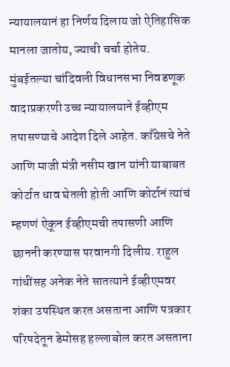न्यायालयानं हा निर्णय दिलाय जो ऐतिहासिक मानला जातोय, ज्याची चर्चा होतेय. मुंबईतल्या चांदिवली विधानसभा निवडणूक वादाप्रकरणी उच्च न्यायालयाने ईव्हीएम तपासण्याचे आदेश दिले आहेत. काँग्रेसचे नेते आणि माजी मंत्री नसीम खान यांनी याबाबत कोर्टात धाव घेतली होती आणि कोर्टानं त्यांचं म्हणणं ऐकून ईव्हीएमची तपासणी आणि छाननी करण्यास परवानगी दिलीय. राहुल गांधींसह अनेक नेते सातत्याने ईव्हीएमवर शंका उपस्थित करत असताना आणि पत्रकार परिषदेतून डेमोसह हल्लाबोल करत असताना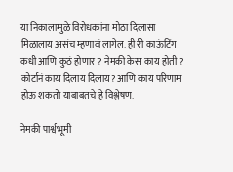या निकालामुळे विरोधकांना मोठा दिलासा मिळालाय असंच म्हणावं लागेल. ही री काऊंटिंग कधी आणि कुठं होणार? नेमकी केस काय होती? कोर्टानं काय दिलाय दिलाय? आणि काय परिणाम होऊ शकतो याबाबतचे हे विश्लेषण.

नेमकी पार्श्वभूमी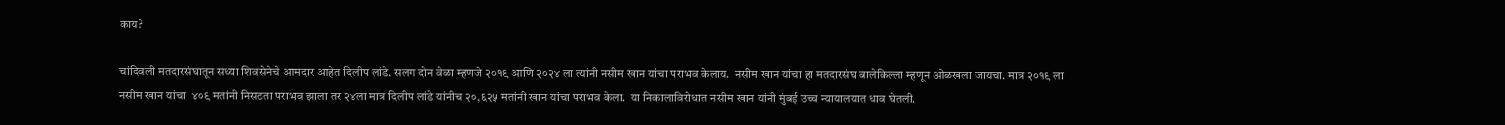काय?

चांदिवली मतदारसंघातून सध्या शिवसेनेचे आमदार आहेत दिलीप लांडे. सलग दोन वेळा म्हणजे २०१९ आणि २०२४ ला त्यांनी नसीम खान यांचा पराभव केलाय.  नसीम खान यांचा हा मतदारसंघ बालेकिल्ला म्हणून ओळखला जायचा. मात्र २०१९ ला नसीम खान यांचा  ४०९ मतांनी निसटता पराभव झाला तर २४ला मात्र दिलीप लांडे यांनीच २०,६२५ मतांनी खान यांचा पराभव केला.  या निकालाविरोधात नसीम खान यांनी मुंबई उच्च न्यायालयात धाव घेतली.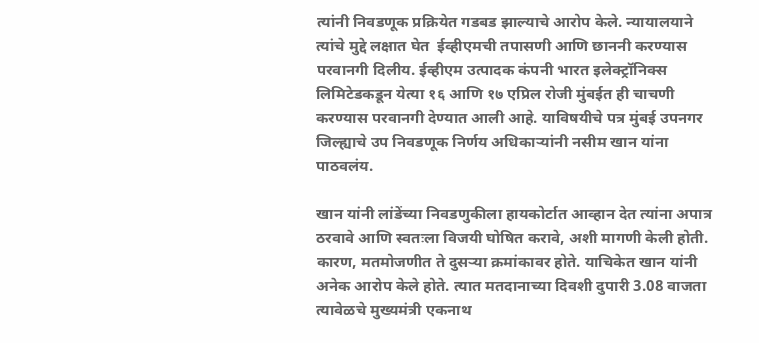त्यांनी निवडणूक प्रक्रियेत गडबड झाल्याचे आरोप केले. न्यायालयाने त्यांचे मुद्दे लक्षात घेत  ईव्हीएमची तपासणी आणि छाननी करण्यास परवानगी दिलीय. ईव्हीएम उत्पादक कंपनी भारत इलेक्ट्रॉनिक्स लिमिटेडकडून येत्या १६ आणि १७ एप्रिल रोजी मुंबईत ही चाचणी करण्यास परवानगी देण्यात आली आहे. याविषयीचे पत्र मुंबई उपनगर जिल्ह्याचे उप निवडणूक निर्णय अधिकाऱ्यांनी नसीम खान यांना पाठवलंय.

खान यांनी लांडेंच्या निवडणुकीला हायकोर्टात आव्हान देत त्यांना अपात्र ठरवावे आणि स्वतःला विजयी घोषित करावे, अशी मागणी केली होती. कारण, मतमोजणीत ते दुसऱ्या क्रमांकावर होते. याचिकेत खान यांनी अनेक आरोप केले होते. त्यात मतदानाच्या दिवशी दुपारी 3.08 वाजता त्यावेळचे मुख्यमंत्री एकनाथ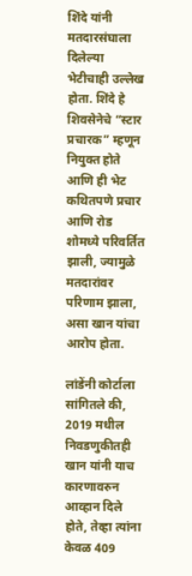शिंदे यांनी मतदारसंघाला दिलेल्या भेटीचाही उल्लेख होता. शिंदे हे शिवसेनेचे “स्टार प्रचारक” म्हणून नियुक्त होते आणि ही भेट कथितपणे प्रचार आणि रोड शोमध्ये परिवर्तित झाली, ज्यामुळे मतदारांवर परिणाम झाला, असा खान यांचा आरोप होता.

लांडेंनी कोर्टाला सांगितले की, 2019 मधील निवडणुकीतही खान यांनी याच कारणावरुन आव्हान दिले होते, तेव्हा त्यांना केवळ 409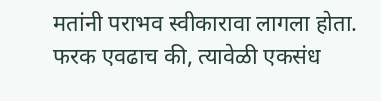मतांनी पराभव स्वीकारावा लागला होता. फरक एवढाच की, त्यावेळी एकसंध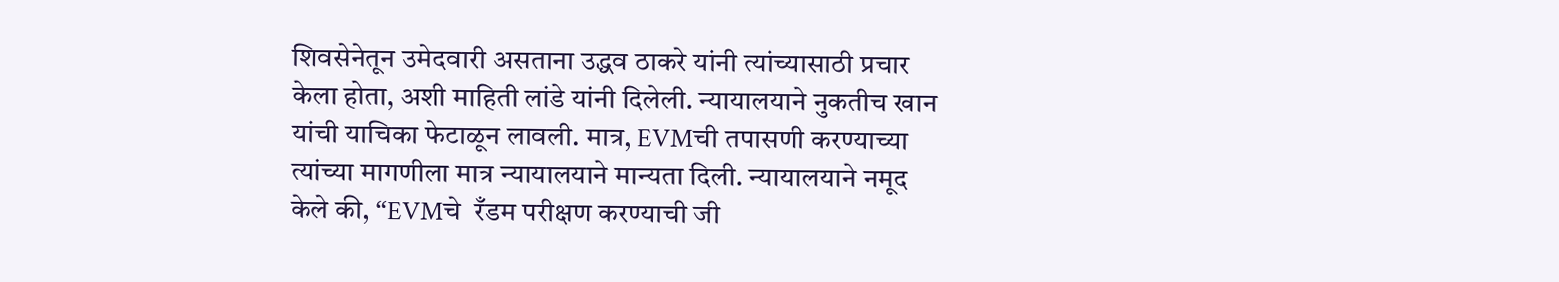शिवसेनेतून उमेदवारी असताना उद्धव ठाकरे यांनी त्यांच्यासाठी प्रचार केला होता, अशी माहिती लांडे यांनी दिलेली. न्यायालयाने नुकतीच खान यांची याचिका फेटाळून लावली. मात्र, EVMची तपासणी करण्याच्या त्यांच्या मागणीला मात्र न्यायालयाने मान्यता दिली. न्यायालयाने नमूद केले की, “EVMचे  रँडम परीक्षण करण्याची जी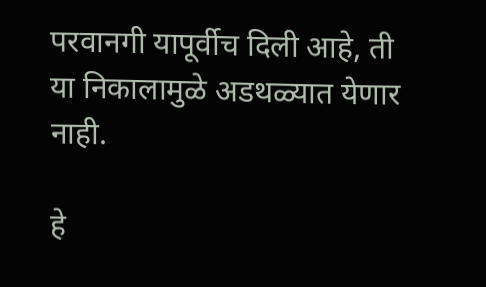परवानगी यापूर्वीच दिली आहे, ती या निकालामुळे अडथळ्यात येणार नाही.

हे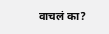वाचलं का?